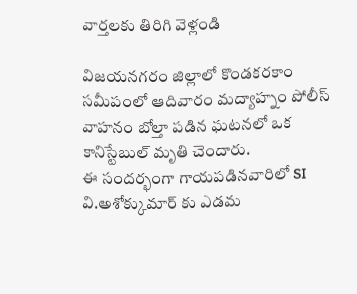వార్తలకు తిరిగి వెళ్లండి

విజయనగరం జిల్లాలో కొండకరకాం సమీపంలో ఆదివారం మద్యాహ్నం పోలీస్ వాహనం బోల్తా పడిన ఘటనలో ఒక కానిస్టేబుల్ మృతి చెందారు.
ఈ సందర్భంగా గాయపడినవారిలో SI వి.అశోక్కుమార్ కు ఎడమ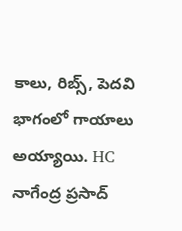కాలు, రిబ్స్, పెదవి భాగంలో గాయాలు అయ్యాయి. HC
నాగేంద్ర ప్రసాద్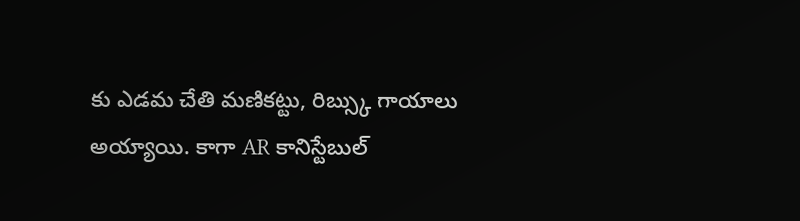కు ఎడమ చేతి మణికట్టు, రిబ్స్కు గాయాలు అయ్యాయి. కాగా AR కానిస్టేబుల్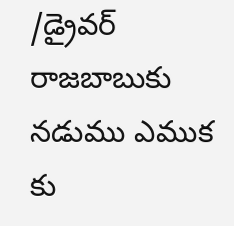/డ్రైవర్ రాజబాబుకు నడుము ఎముక కు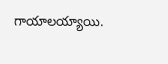గాయాలయ్యాయి.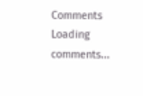Comments
Loading comments...